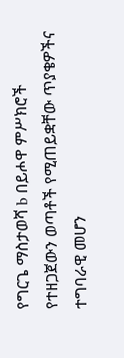የግርጌ ማስታወሻ b በይሖዋ ምሥክሮች የተዘጋጀውን ወጣቶች የሚጠይቋቸው ጥያቄዎችና ተግባራዊ መሆን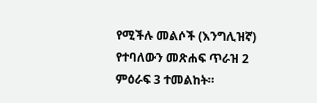የሚችሉ መልሶች (እንግሊዝኛ) የተባለውን መጽሐፍ ጥራዝ 2 ምዕራፍ 3 ተመልከት።